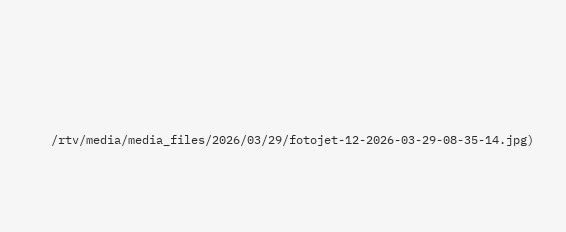/rtv/media/media_files/2026/03/29/fotojet-12-2026-03-29-08-35-14.jpg)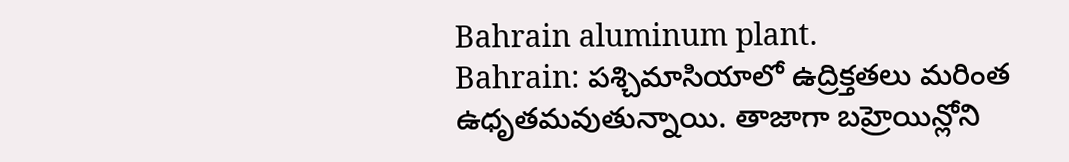Bahrain aluminum plant.
Bahrain: పశ్చిమాసియాలో ఉద్రిక్తతలు మరింత ఉధృతమవుతున్నాయి. తాజాగా బహ్రెయిన్లోని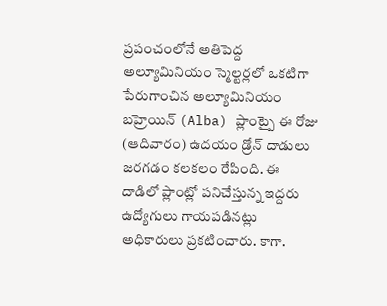ప్రపంచంలోనే అతిపెద్ద అల్యూమినియం స్మెల్టర్లలో ఒకటిగా పేరుగాంచిన అల్యూమినియం బహ్రెయిన్ (Alba) ప్లాంట్పై ఈ రోజు (ఆదివారం) ఉదయం డ్రోన్ దాడులు జరగడం కలకలం రేపింది. ఈ దాడిలో ప్లాంట్లో పనిచేస్తున్న ఇద్దరు ఉద్యోగులు గాయపడినట్లు అధికారులు ప్రకటించారు. కాగా.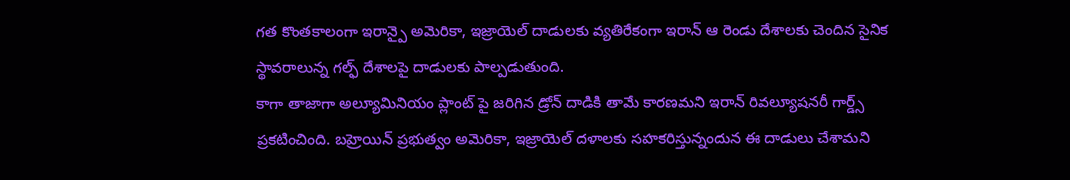గత కొంతకాలంగా ఇరాన్పై అమెరికా, ఇజ్రాయెల్ దాడులకు వ్యతిరేకంగా ఇరాన్ ఆ రెండు దేశాలకు చెందిన సైనిక స్థావరాలున్న గల్ఫ్ దేశాలపై దాడులకు పాల్పడుతుంది.
కాగా తాజాగా అల్యూమినియం ప్లాంట్ పై జరిగిన డ్రోన్ దాడికి తామే కారణమని ఇరాన్ రివల్యూషనరీ గార్డ్స్ ప్రకటించింది. బహ్రెయిన్ ప్రభుత్వం అమెరికా, ఇజ్రాయెల్ దళాలకు సహకరిస్తున్నందున ఈ దాడులు చేశామని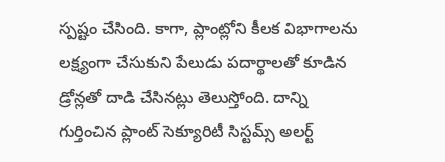స్పష్టం చేసింది. కాగా, ప్లాంట్లోని కీలక విభాగాలను లక్ష్యంగా చేసుకుని పేలుడు పదార్థాలతో కూడిన డ్రోన్లతో దాడి చేసినట్లు తెలుస్తోంది. దాన్ని గుర్తించిన ప్లాంట్ సెక్యూరిటీ సిస్టమ్స్ అలర్ట్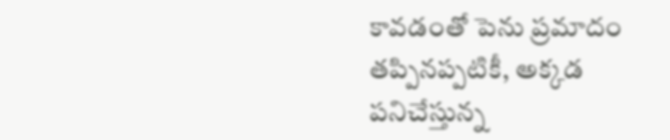కావడంతో పెను ప్రమాదం తప్పినప్పటికీ, అక్కడ పనిచేస్తున్న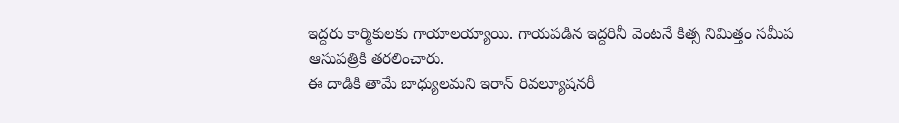ఇద్దరు కార్మికులకు గాయాలయ్యాయి. గాయపడిన ఇద్దరినీ వెంటనే కిత్స నిమిత్తం సమీప ఆసుపత్రికి తరలించారు.
ఈ దాడికి తామే బాధ్యులమని ఇరాన్ రివల్యూషనరీ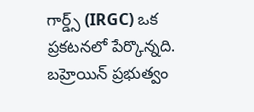గార్డ్స్ (IRGC) ఒక ప్రకటనలో పేర్కొన్నది. బహ్రెయిన్ ప్రభుత్వం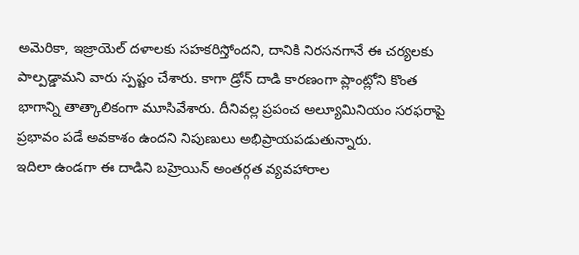అమెరికా, ఇజ్రాయెల్ దళాలకు సహకరిస్తోందని, దానికి నిరసనగానే ఈ చర్యలకు పాల్పడ్డామని వారు స్పష్టం చేశారు. కాగా డ్రోన్ దాడి కారణంగా ప్లాంట్లోని కొంత భాగాన్ని తాత్కాలికంగా మూసివేశారు. దీనివల్ల ప్రపంచ అల్యూమినియం సరఫరాపై ప్రభావం పడే అవకాశం ఉందని నిపుణులు అభిప్రాయపడుతున్నారు.
ఇదిలా ఉండగా ఈ దాడిని బహ్రెయిన్ అంతర్గత వ్యవహారాల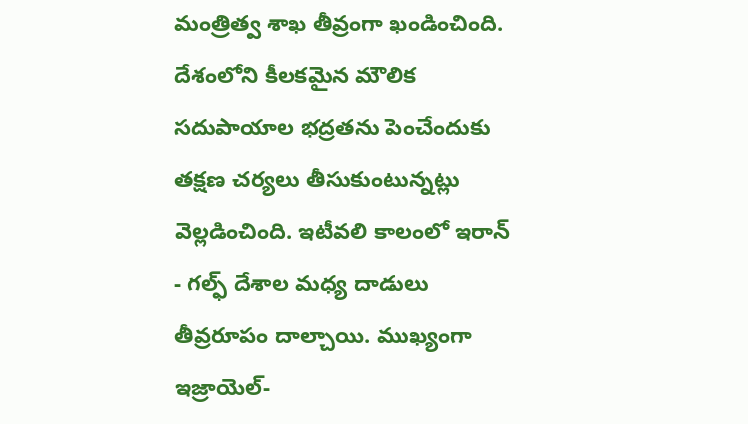మంత్రిత్వ శాఖ తీవ్రంగా ఖండించింది. దేశంలోని కీలకమైన మౌలిక సదుపాయాల భద్రతను పెంచేందుకు తక్షణ చర్యలు తీసుకుంటున్నట్లు వెల్లడించింది. ఇటీవలి కాలంలో ఇరాన్ - గల్ఫ్ దేశాల మధ్య దాడులు తీవ్రరూపం దాల్చాయి. ముఖ్యంగా ఇజ్రాయెల్-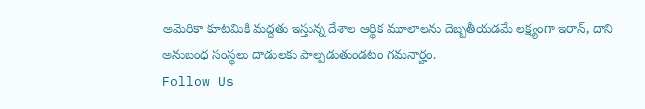అమెరికా కూటమికి మద్దతు ఇస్తున్న దేశాల ఆర్థిక మూలాలను దెబ్బతీయడమే లక్ష్యంగా ఇరాన్, దాని అనుబంధ సంస్థలు దాడులకు పాల్పడుతుండటం గమనార్హం.
Follow Us